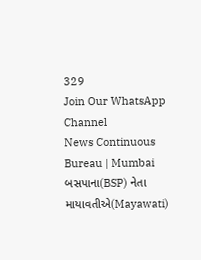329
Join Our WhatsApp Channel
News Continuous Bureau | Mumbai
બસપાના(BSP) નેતા માયાવતીએ(Mayawati)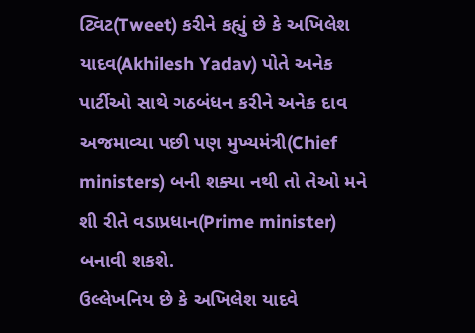ટ્વિટ(Tweet) કરીને કહ્યું છે કે અખિલેશ યાદવ(Akhilesh Yadav) પોતે અનેક પાર્ટીઓ સાથે ગઠબંધન કરીને અનેક દાવ અજમાવ્યા પછી પણ મુખ્યમંત્રી(Chief ministers) બની શક્યા નથી તો તેઓ મને શી રીતે વડાપ્રધાન(Prime minister) બનાવી શકશે.
ઉલ્લેખનિય છે કે અખિલેશ યાદવે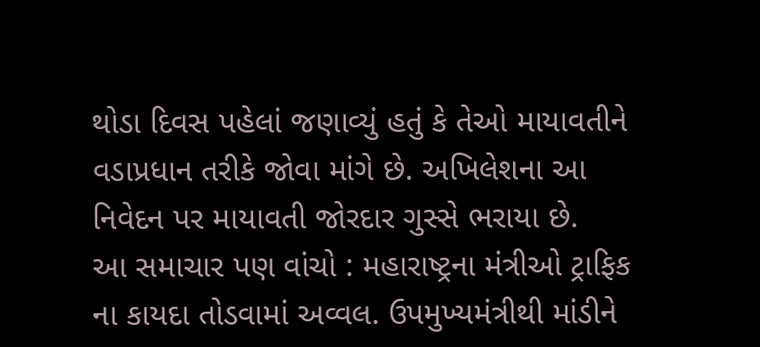થોડા દિવસ પહેલાં જણાવ્યું હતું કે તેઓ માયાવતીને વડાપ્રધાન તરીકે જોવા માંગે છે. અખિલેશના આ નિવેદન પર માયાવતી જોરદાર ગુસ્સે ભરાયા છે.
આ સમાચાર પણ વાંચો : મહારાષ્ટ્રના મંત્રીઓ ટ્રાફિક ના કાયદા તોડવામાં અવ્વલ. ઉપમુખ્યમંત્રીથી માંડીને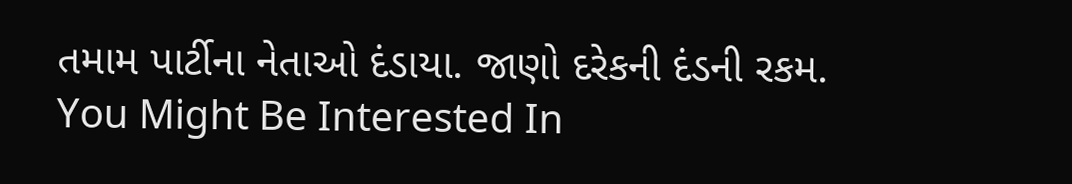તમામ પાર્ટીના નેતાઓ દંડાયા. જાણો દરેકની દંડની રકમ.
You Might Be Interested In